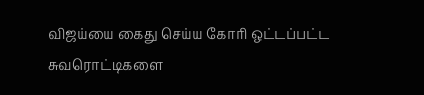விஜய்யை கைது செய்ய கோரி ஒட்டப்பட்ட சுவரொட்டிகளை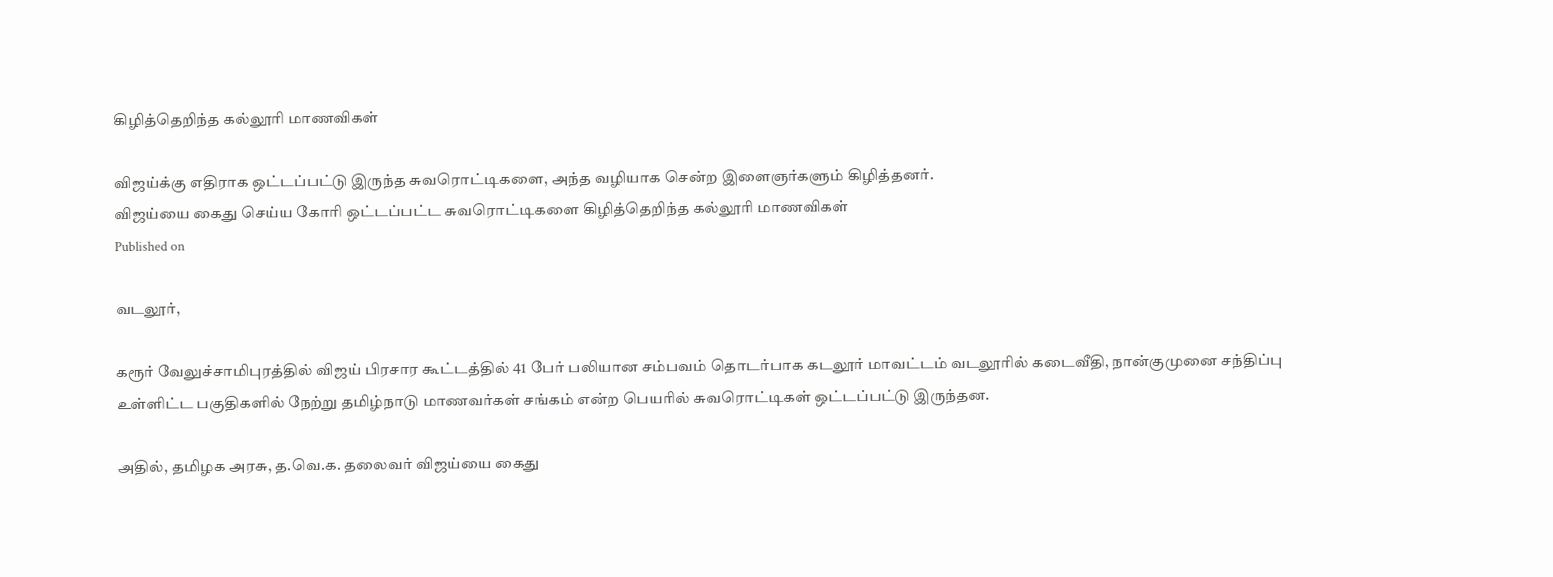கிழித்தெறிந்த கல்லூரி மாணவிகள்

விஜய்க்கு எதிராக ஒட்டப்பட்டு இருந்த சுவரொட்டிகளை, அந்த வழியாக சென்ற இளைஞர்களும் கிழித்தனர்.
விஜய்யை கைது செய்ய கோரி ஒட்டப்பட்ட சுவரொட்டிகளை கிழித்தெறிந்த கல்லூரி மாணவிகள்
Published on

வடலூர்,

கரூர் வேலுச்சாமிபுரத்தில் விஜய் பிரசார கூட்டத்தில் 41 பேர் பலியான சம்பவம் தொடர்பாக கடலூர் மாவட்டம் வடலூரில் கடைவீதி, நான்குமுனை சந்திப்பு உள்ளிட்ட பகுதிகளில் நேற்று தமிழ்நாடு மாணவர்கள் சங்கம் என்ற பெயரில் சுவரொட்டிகள் ஒட்டப்பட்டு இருந்தன.

அதில், தமிழக அரசு, த.வெ.க. தலைவர் விஜய்யை கைது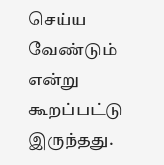செய்ய வேண்டும் என்று கூறப்பட்டு இருந்தது.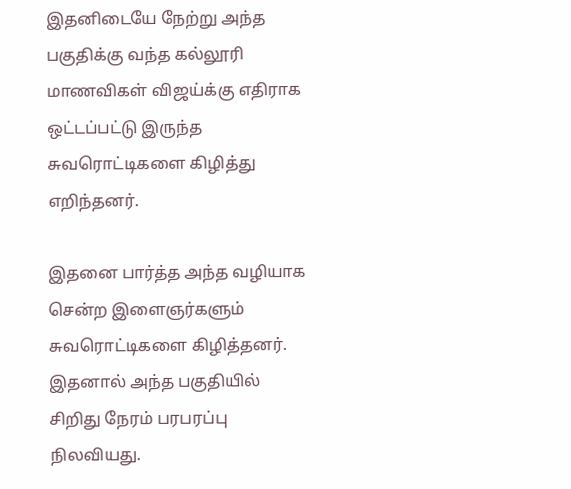இதனிடையே நேற்று அந்த பகுதிக்கு வந்த கல்லூரி மாணவிகள் விஜய்க்கு எதிராக ஒட்டப்பட்டு இருந்த சுவரொட்டிகளை கிழித்து எறிந்தனர்.

இதனை பார்த்த அந்த வழியாக சென்ற இளைஞர்களும் சுவரொட்டிகளை கிழித்தனர். இதனால் அந்த பகுதியில் சிறிது நேரம் பரபரப்பு நிலவியது.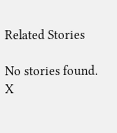Related Stories

No stories found.
X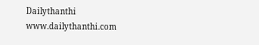Dailythanthi
www.dailythanthi.com